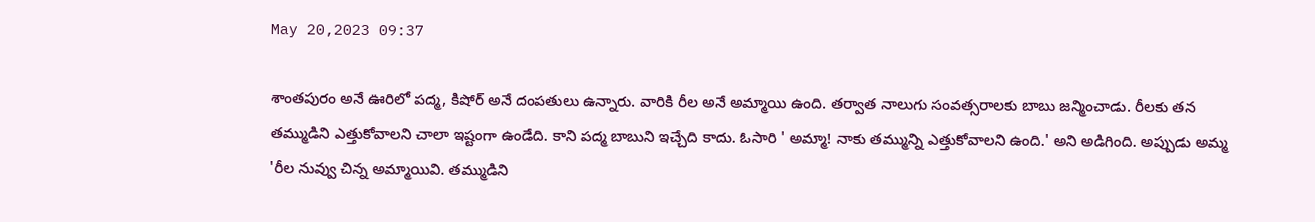May 20,2023 09:37

శాంతపురం అనే ఊరిలో పద్మ, కిషోర్‌ అనే దంపతులు ఉన్నారు. వారికి రీల అనే అమ్మాయి ఉంది. తర్వాత నాలుగు సంవత్సరాలకు బాబు జన్మించాడు. రీలకు తన తమ్ముడిని ఎత్తుకోవాలని చాలా ఇష్టంగా ఉండేది. కాని పద్మ బాబుని ఇచ్చేది కాదు. ఓసారి ' అమ్మా! నాకు తమ్మున్ని ఎత్తుకోవాలని ఉంది.' అని అడిగింది. అప్పుడు అమ్మ 'రీల నువ్వు చిన్న అమ్మాయివి. తమ్ముడిని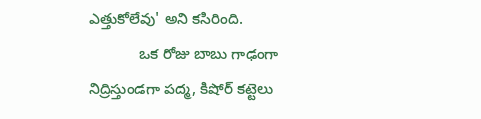ఎత్తుకోలేవు' అని కసిరింది.
            ఒక రోజు బాబు గాఢంగా నిద్రిస్తుండగా పద్మ, కిషోర్‌ కట్టెలు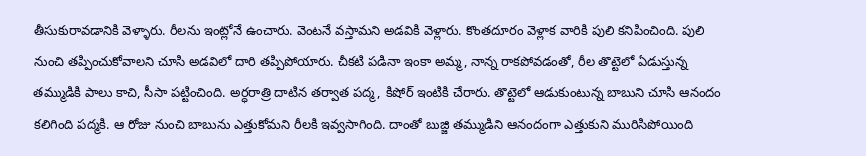తీసుకురావడానికి వెళ్ళారు. రీలను ఇంట్లోనే ఉంచారు. వెంటనే వస్తామని అడవికి వెళ్లారు. కొంతదూరం వెళ్లాక వారికి పులి కనిపించింది. పులి నుంచి తప్పించుకోవాలని చూసి అడవిలో దారి తప్పిపోయారు. చీకటి పడినా ఇంకా అమ్మ, నాన్న రాకపోవడంతో, రీల తొట్టెలో ఏడుస్తున్న తమ్ముడికి పాలు కాచి, సీసా పట్టించింది. అర్ధరాత్రి దాటిన తర్వాత పద్మ, కిషోర్‌ ఇంటికి చేరారు. తొట్టెలో ఆడుకుంటున్న బాబుని చూసి ఆనందం కలిగింది పద్మకి. ఆ రోజు నుంచి బాబును ఎత్తుకోమని రీలకి ఇవ్వసాగింది. దాంతో బుజ్జి తమ్ముడిని ఆనందంగా ఎత్తుకుని మురిసిపోయింది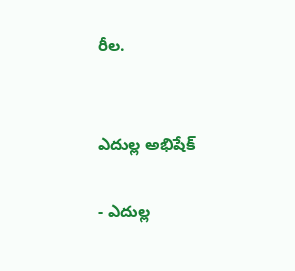రీల.


ఎదుల్ల అభిషేక్‌

- ఎదుల్ల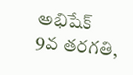అభిషేక్‌
9వ తరగతి,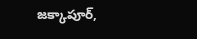జక్కాపూర్‌,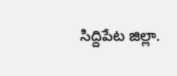సిద్దిపేట జిల్లా.